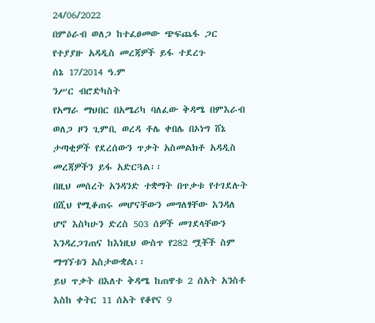24/06/2022
በምዕራብ ወለጋ ከተፈፀመው ጭፍጨፋ ጋር የተያያዙ አዳዲስ መረጃዎች ይፋ ተደረጉ
ሰኔ 17/2014 ዓ.ም
ንሥር ብሮድካስት
የአማራ ማህበር በአሜሪካ ባለፈው ቅዳሜ በምእራብ ወለጋ ዞን ጊምቢ ወረዳ ቶሌ ቀበሌ በኦነግ ሸኔ ታጣቂዎች የደረሰውን ጥቃት አስመልክቶ አዳዲስ መረጃዎችን ይፋ አድርጓል፡፡
በዚህ መሰረት አንዳንድ ተቋማት በጥቃቱ የተገደሉት በሺህ የሚቆጠሩ መሆናቸውን መግለፃቸው እንዳለ ሆኖ እስካሁን ድረስ 503 ሰዎች መገደላቸውን እንዳረጋገጠና ከእነዚህ ውስጥ የ282 ሟቾች ስም ማግኘቱን አስታውቋል፡፡
ይህ ጥቃት በእለተ ቅዳሜ ከጠዋቱ 2 ሰአት አንስቶ እስከ ቀትር 11 ሰአት የቆየና 9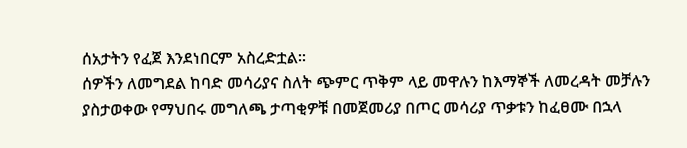ሰአታትን የፈጀ እንደነበርም አስረድቷል፡፡
ሰዎችን ለመግደል ከባድ መሳሪያና ስለት ጭምር ጥቅም ላይ መዋሉን ከእማኞች ለመረዳት መቻሉን ያስታወቀው የማህበሩ መግለጫ ታጣቂዎቹ በመጀመሪያ በጦር መሳሪያ ጥቃቱን ከፈፀሙ በኋላ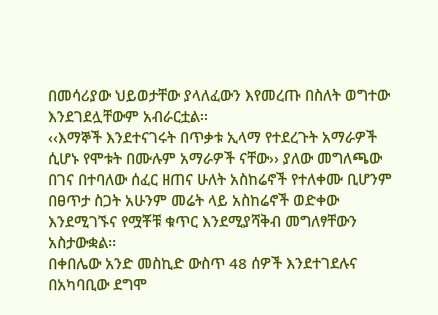በመሳሪያው ህይወታቸው ያላለፈውን እየመረጡ በስለት ወግተው እንደገደሏቸውም አብራርቷል፡፡
‹‹እማኞች እንደተናገሩት በጥቃቱ ኢላማ የተደረጉት አማራዎች ሲሆኑ የሞቱት በሙሉም አማራዎች ናቸው›› ያለው መግለጫው በገና በተባለው ሰፈር ዘጠና ሁለት አስከሬኖች የተለቀሙ ቢሆንም በፀጥታ ስጋት አሁንም መሬት ላይ አስከሬኖች ወድቀው እንደሚገኙና የሟቾቹ ቁጥር እንደሚያሻቅብ መግለፃቸውን አስታውቋል፡፡
በቀበሌው አንድ መስኪድ ውስጥ 48 ሰዎች እንደተገደሉና በአካባቢው ደግሞ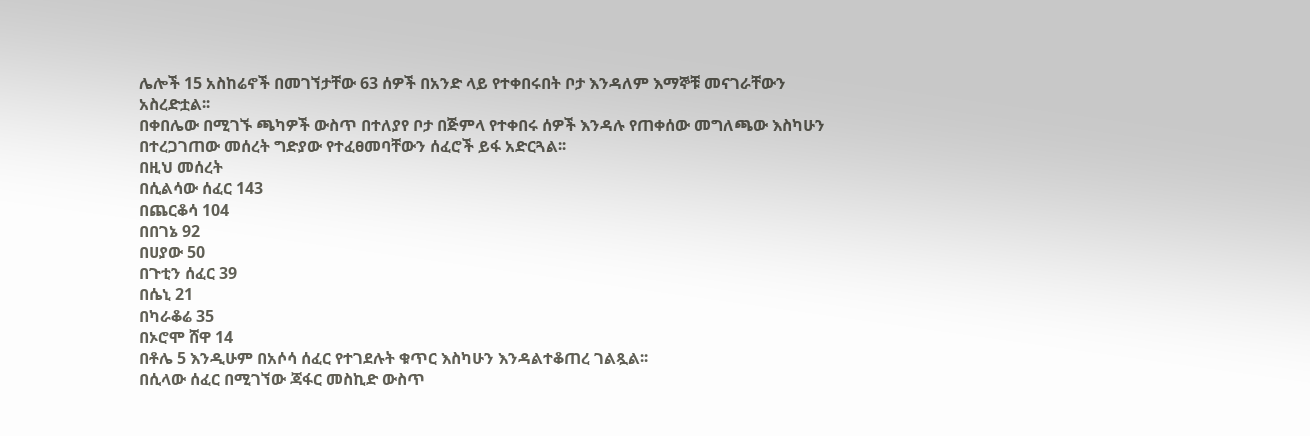ሌሎች 15 አስከሬኖች በመገኘታቸው 63 ሰዎች በአንድ ላይ የተቀበሩበት ቦታ እንዳለም እማኞቹ መናገራቸውን አስረድቷል፡፡
በቀበሌው በሚገኙ ጫካዎች ውስጥ በተለያየ ቦታ በጅምላ የተቀበሩ ሰዎች እንዳሉ የጠቀሰው መግለጫው እስካሁን በተረጋገጠው መሰረት ግድያው የተፈፀመባቸውን ሰፈሮች ይፋ አድርጓል፡፡
በዚህ መሰረት
በሲልሳው ሰፈር 143
በጨርቆሳ 104
በበገኔ 92
በሀያው 50
በጉቲን ሰፈር 39
በሴኒ 21
በካራቆሬ 35
በኦሮሞ ሸዋ 14
በቶሌ 5 እንዲሁም በአሶሳ ሰፈር የተገደሉት ቁጥር እስካሁን እንዳልተቆጠረ ገልጿል፡፡
በሲላው ሰፈር በሚገኘው ጃፋር መስኪድ ውስጥ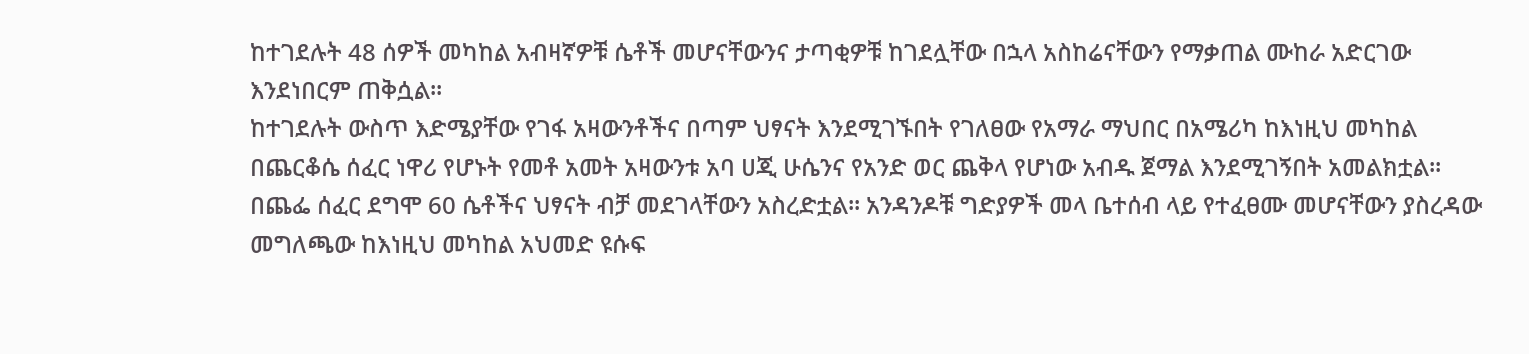ከተገደሉት 48 ሰዎች መካከል አብዛኛዎቹ ሴቶች መሆናቸውንና ታጣቂዎቹ ከገደሏቸው በኋላ አስከሬናቸውን የማቃጠል ሙከራ አድርገው እንደነበርም ጠቅሷል፡፡
ከተገደሉት ውስጥ እድሜያቸው የገፋ አዛውንቶችና በጣም ህፃናት እንደሚገኙበት የገለፀው የአማራ ማህበር በአሜሪካ ከእነዚህ መካከል በጨርቆሴ ሰፈር ነዋሪ የሆኑት የመቶ አመት አዛውንቱ አባ ሀጂ ሁሴንና የአንድ ወር ጨቅላ የሆነው አብዱ ጀማል እንደሚገኝበት አመልክቷል፡፡
በጨፌ ሰፈር ደግሞ 60 ሴቶችና ህፃናት ብቻ መደገላቸውን አስረድቷል፡፡ አንዳንዶቹ ግድያዎች መላ ቤተሰብ ላይ የተፈፀሙ መሆናቸውን ያስረዳው መግለጫው ከእነዚህ መካከል አህመድ ዩሱፍ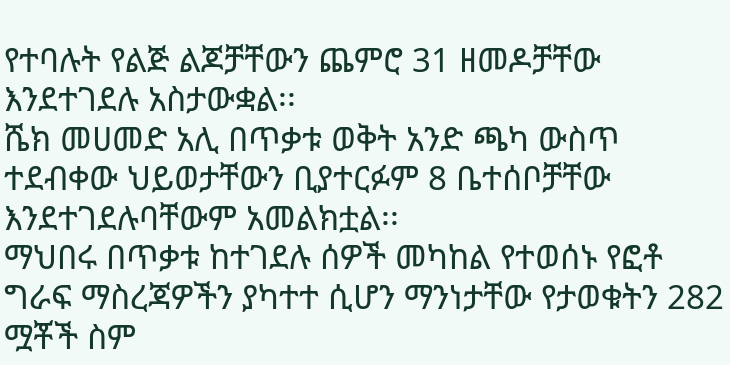የተባሉት የልጅ ልጆቻቸውን ጨምሮ 31 ዘመዶቻቸው እንደተገደሉ አስታውቋል፡፡
ሼክ መሀመድ አሊ በጥቃቱ ወቅት አንድ ጫካ ውስጥ ተደብቀው ህይወታቸውን ቢያተርፉም 8 ቤተሰቦቻቸው እንደተገደሉባቸውም አመልክቷል፡፡
ማህበሩ በጥቃቱ ከተገደሉ ሰዎች መካከል የተወሰኑ የፎቶ ግራፍ ማስረጃዎችን ያካተተ ሲሆን ማንነታቸው የታወቁትን 282 ሟቾች ስም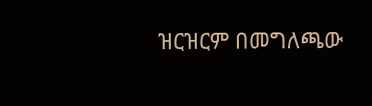ዝርዝርም በመግለጫው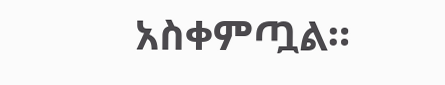አስቀምጧል።